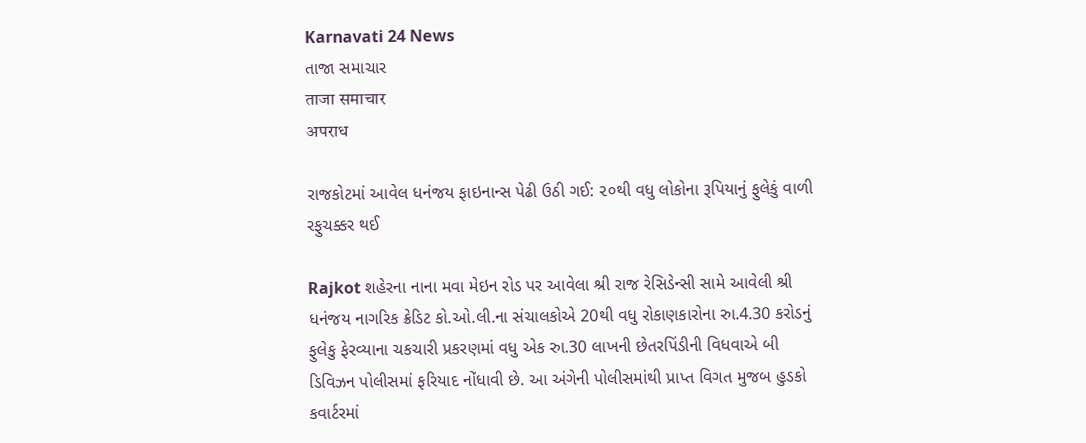Karnavati 24 News
તાજા સમાચાર
ताजा समाचार
अपराध

રાજકોટમાં આવેલ ધનંજય ફાઇનાન્સ પેઢી ઉઠી ગઈ: ૨૦થી વધુ લોકોના રૂપિયાનું ફુલેકું વાળી રફુચક્કર થઈ

Rajkot શહેરના નાના મવા મેઇન રોડ પર આવેલા શ્રી રાજ રેસિડેન્સી સામે આવેલી શ્રી ધનંજય નાગરિક ક્રેડિટ કો.ઓ.લી.ના સંચાલકોએ 20થી વધુ રોકાણકારોના રુા.4.30 કરોડનું ફુલેકુ ફેરવ્યાના ચકચારી પ્રકરણમાં વધુ એક રુા.30 લાખની છેતરપિંડીની વિધવાએ બી ડિવિઝન પોલીસમાં ફરિયાદ નોંધાવી છે. આ અંગેની પોલીસમાંથી પ્રાપ્ત વિગત મુજબ હુડકો કવાર્ટરમાં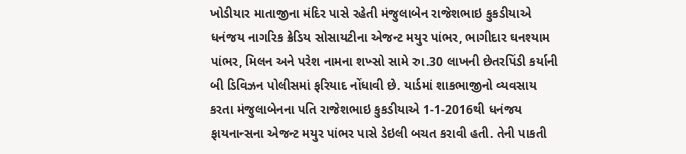ખોડીયાર માતાજીના મંદિર પાસે રહેતી મંજુલાબેન રાજેશભાઇ કુકડીયાએ ધનંજય નાગરિક ક્રેડિય સોસાયટીના એજન્ટ મયુર પાંભર, ભાગીદાર ઘનશ્યામ પાંભર, મિલન અને પરેશ નામના શખ્સો સામે રુા.30 લાખની છેતરપિંડી કર્યાની બી ડિવિઝન પોલીસમાં ફરિયાદ નોંધાવી છે. યાર્ડમાં શાકભાજીનો વ્યવસાય કરતા મંજુલાબેનના પતિ રાજેશભાઇ કુકડીયાએ 1-1-2016થી ધનંજય ફાયનાન્સના એજન્ટ મયુર પાંભર પાસે ડેઇલી બચત કરાવી હતી. તેની પાકતી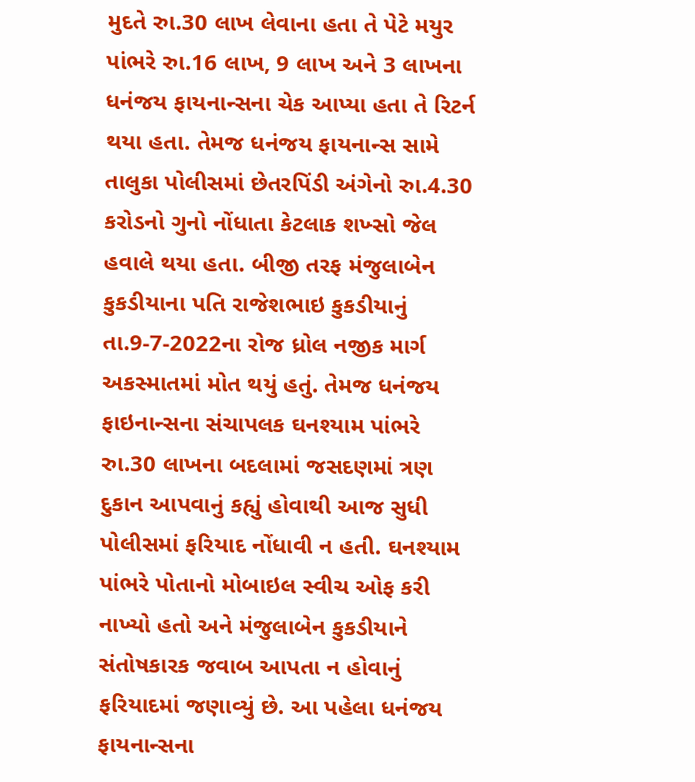મુદતે રુા.30 લાખ લેવાના હતા તે પેટે મયુર પાંભરે રુા.16 લાખ, 9 લાખ અને 3 લાખના ધનંજય ફાયનાન્સના ચેક આપ્યા હતા તે રિટર્ન થયા હતા. તેમજ ધનંજય ફાયનાન્સ સામે તાલુકા પોલીસમાં છેતરપિંડી અંગેનો રુા.4.30 કરોડનો ગુનો નોંધાતા કેટલાક શખ્સો જેલ હવાલે થયા હતા. બીજી તરફ મંજુલાબેન કુકડીયાના પતિ રાજેશભાઇ કુકડીયાનું તા.9-7-2022ના રોજ ધ્રોલ નજીક માર્ગ અકસ્માતમાં મોત થયું હતું. તેમજ ધનંજય ફાઇનાન્સના સંચાપલક ઘનશ્યામ પાંભરે રુા.30 લાખના બદલામાં જસદણમાં ત્રણ દુકાન આપવાનું કહ્યું હોવાથી આજ સુધી પોલીસમાં ફરિયાદ નોંધાવી ન હતી. ઘનશ્યામ પાંભરે પોતાનો મોબાઇલ સ્વીચ ઓફ કરી નાખ્યો હતો અને મંજુલાબેન કુકડીયાને સંતોષકારક જવાબ આપતા ન હોવાનું ફરિયાદમાં જણાવ્યું છે. આ પહેલા ધનંજય ફાયનાન્સના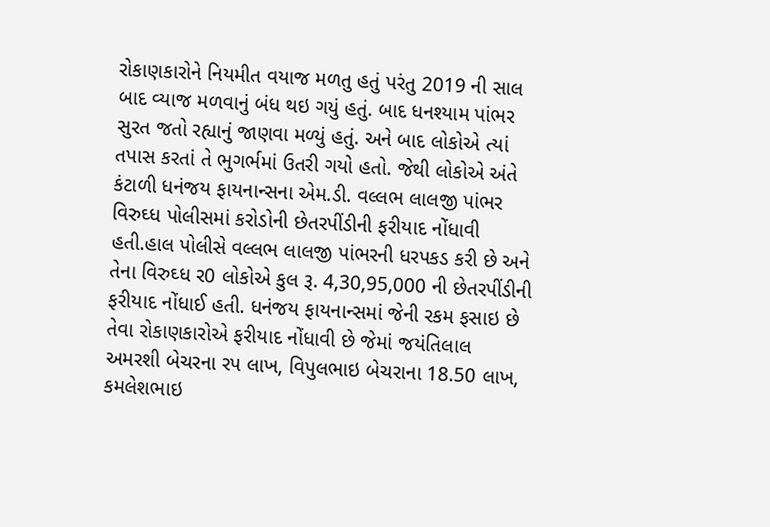રોકાણકારોને નિયમીત વયાજ મળતુ હતું પરંતુ 2019 ની સાલ બાદ વ્યાજ મળવાનું બંધ થઇ ગયું હતું. બાદ ધનશ્યામ પાંભર સુરત જતો રહ્યાનું જાણવા મળ્યું હતું. અને બાદ લોકોએ ત્યાં તપાસ કરતાં તે ભુગર્ભમાં ઉતરી ગયો હતો. જેથી લોકોએ અંતે કંટાળી ધનંજય ફાયનાન્સના એમ.ડી. વલ્લભ લાલજી પાંભર વિરુઘ્ધ પોલીસમાં કરોડોની છેતરપીંડીની ફરીયાદ નોંધાવી હતી.હાલ પોલીસે વલ્લભ લાલજી પાંભરની ધરપકડ કરી છે અને તેના વિરુઘ્ધ ર0 લોકોએ કુલ રૂ. 4,30,95,000 ની છેતરપીંડીની ફરીયાદ નોંધાઈ હતી. ધનંજય ફાયનાન્સમાં જેની રકમ ફસાઇ છે તેવા રોકાણકારોએ ફરીયાદ નોંધાવી છે જેમાં જયંતિલાલ અમરશી બેચરના રપ લાખ, વિપુલભાઇ બેચરાના 18.50 લાખ, કમલેશભાઇ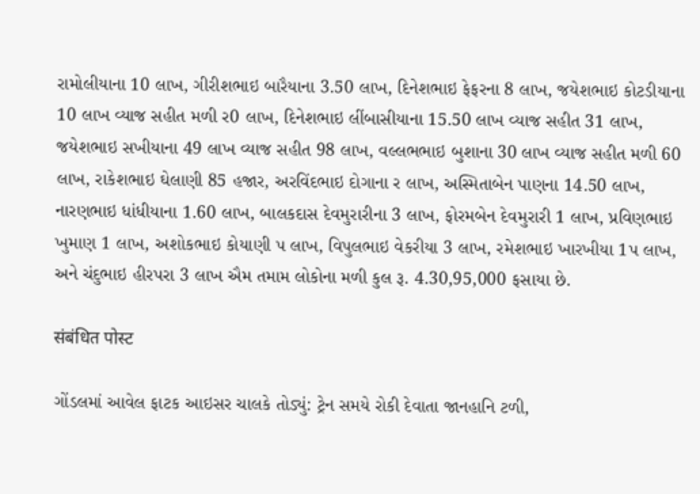રામોલીયાના 10 લાખ, ગીરીશભાઇ બારૈયાના 3.50 લાખ, દિનેશભાઇ ફેફરના 8 લાખ, જયેશભાઇ કોટડીયાના 10 લાખ વ્યાજ સહીત મળી ર0 લાખ, દિનેશભાઇ લીંબાસીયાના 15.50 લાખ વ્યાજ સહીત 31 લાખ, જયેશભાઇ સખીયાના 49 લાખ વ્યાજ સહીત 98 લાખ, વલ્લભભાઇ બુશાના 30 લાખ વ્યાજ સહીત મળી 60 લાખ, રાકેશભાઇ ઘેલાણી 85 હજાર, અરવિંદભાઇ દોગાના ર લાખ, અસ્મિતાબેન પાણના 14.50 લાખ, નારણભાઇ ધાંધીયાના 1.60 લાખ, બાલકદાસ દેવમુરારીના 3 લાખ, ફોરમબેન દેવમુરારી 1 લાખ, પ્રવિણભાઇ ખુમાણ 1 લાખ, અશોકભાઇ કોયાણી પ લાખ, વિપુલભાઇ વેકરીયા 3 લાખ, રમેશભાઇ ખારખીયા 1પ લાખ, અને ચંદુભાઇ હીરપરા 3 લાખ ઐમ તમામ લોકોના મળી કુલ રૂ. 4.30,95,000 ફસાયા છે.

संबंधित पोस्ट

ગોંડલમાં આવેલ ફાટક આઇસર ચાલકે તોડ્યું: ટ્રેન સમયે રોકી દેવાતા જાનહાનિ ટળી,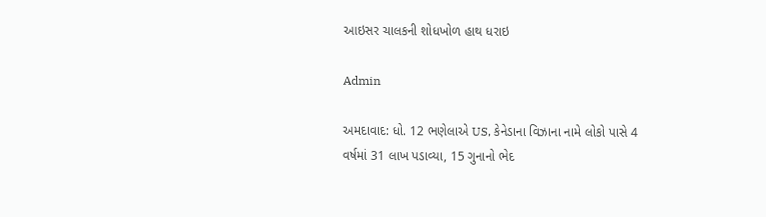આઇસર ચાલકની શોધખોળ હાથ ધરાઇ

Admin

અમદાવાદ: ધો. 12 ભણેલાએ US, કેનેડાના વિઝાના નામે લોકો પાસે 4 વર્ષમાં 31 લાખ પડાવ્યા, 15 ગુનાનો ભેદ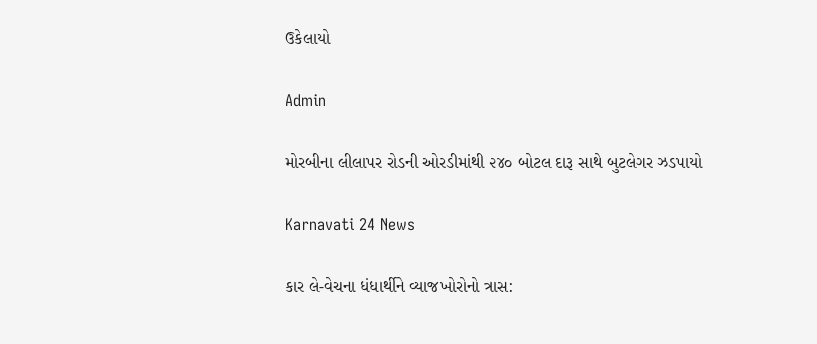ઉકેલાયો

Admin

મોરબીના લીલાપર રોડની ઓરડીમાંથી ૨૪૦ બોટલ દારૂ સાથે બુટલેગર ઝડપાયો

Karnavati 24 News

કાર લે-વેચના ધંધાર્થીને વ્યાજખોરોનો ત્રાસ: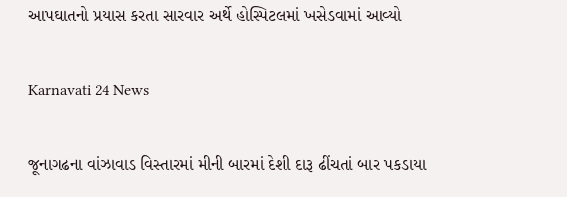આપઘાતનો પ્રયાસ કરતા સારવાર અર્થે હોસ્પિટલમાં ખસેડવામાં આવ્યો

Karnavati 24 News

જૂનાગઢના વાંઝાવાડ વિસ્તારમાં મીની બારમાં દેશી દારૂ ઢીંચતાં બાર પકડાયા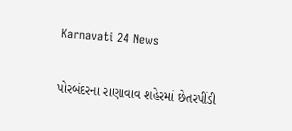Karnavati 24 News

પોરબંદરના રાણાવાવ શહેરમાં છેતરપીંડી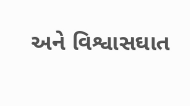અને વિશ્વાસઘાત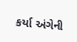કર્યા અંગેની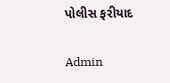પોલીસ ફરીયાદ

Admin